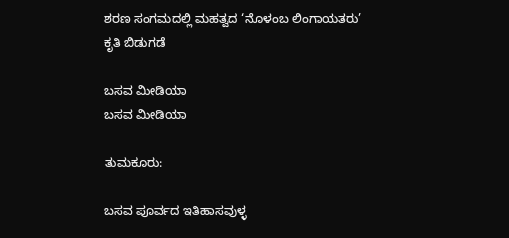ಶರಣ ಸಂಗಮದಲ್ಲಿ ಮಹತ್ವದ ‘ನೊಳಂಬ ಲಿಂಗಾಯತರು’ ಕೃತಿ ಬಿಡುಗಡೆ

ಬಸವ ಮೀಡಿಯಾ
ಬಸವ ಮೀಡಿಯಾ

ತುಮಕೂರು:

ಬಸವ ಪೂರ್ವದ ಇತಿಹಾಸವುಳ್ಳ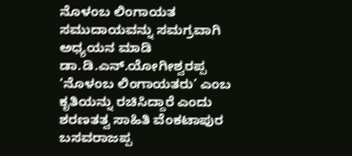ನೊಳಂಬ ಲಿಂಗಾಯತ ಸಮುದಾಯವನ್ನು ಸಮಗ್ರವಾಗಿ ಅಧ್ಯಯನ ಮಾಡಿ ಡಾ.ಡಿ.ಎನ್.ಯೋಗೀಶ್ವರಪ್ಪ ‘ನೊಳಂಬ ಲಿಂಗಾಯತರು’ ಎಂಬ ಕೃತಿಯನ್ನು ರಚಿಸಿದ್ದಾರೆ ಎಂದು ಶರಣತತ್ವ ಸಾಹಿತಿ ವೆಂಕಟಾಪುರ ಬಸವರಾಜಪ್ಪ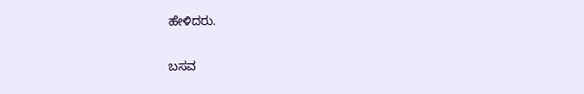ಹೇಳಿದರು.

ಬಸವ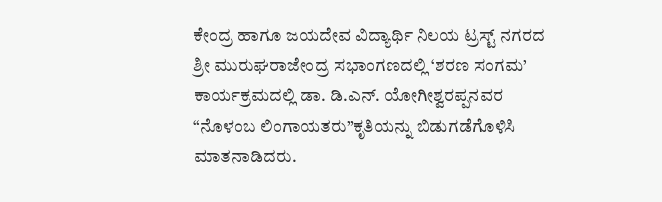ಕೇಂದ್ರ ಹಾಗೂ ಜಯದೇವ ವಿದ್ಯಾರ್ಥಿ ನಿಲಯ ಟ್ರಸ್ಟ್ ನಗರದ ಶ್ರೀ ಮುರುಘರಾಜೇಂದ್ರ ಸಭಾಂಗಣದಲ್ಲಿ ‘ಶರಣ ಸಂಗಮ’ ಕಾರ್ಯಕ್ರಮದಲ್ಲಿ ಡಾ. ಡಿ.ಎನ್. ಯೋಗೀಶ್ವರಪ್ಪನವರ “ನೊಳಂಬ ಲಿಂಗಾಯತರು”ಕೃತಿಯನ್ನು ಬಿಡುಗಡೆಗೊಳಿಸಿ ಮಾತನಾಡಿದರು.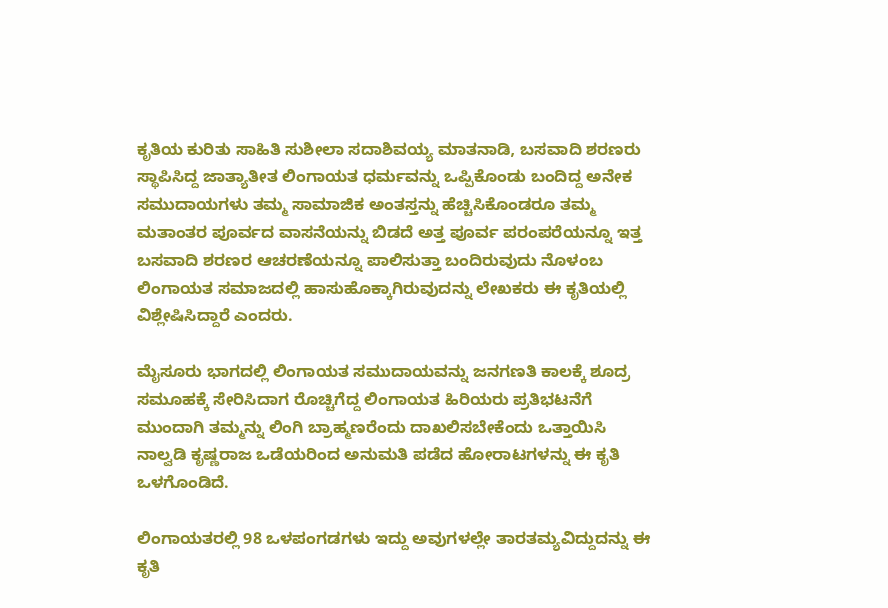ಕೃತಿಯ ಕುರಿತು ಸಾಹಿತಿ ಸುಶೀಲಾ ಸದಾಶಿವಯ್ಯ ಮಾತನಾಡಿ, ಬಸವಾದಿ ಶರಣರು ಸ್ಥಾಪಿಸಿದ್ದ ಜಾತ್ಯಾತೀತ ಲಿಂಗಾಯತ ಧರ್ಮವನ್ನು ಒಪ್ಪಿಕೊಂಡು ಬಂದಿದ್ದ ಅನೇಕ ಸಮುದಾಯಗಳು ತಮ್ಮ ಸಾಮಾಜಿಕ ಅಂತಸ್ತನ್ನು ಹೆಚ್ಚಿಸಿಕೊಂಡರೂ ತಮ್ಮ ಮತಾಂತರ ಪೂರ್ವದ ವಾಸನೆಯನ್ನು ಬಿಡದೆ ಅತ್ತ ಪೂರ್ವ ಪರಂಪರೆಯನ್ನೂ ಇತ್ತ ಬಸವಾದಿ ಶರಣರ ಆಚರಣೆಯನ್ನೂ ಪಾಲಿಸುತ್ತಾ ಬಂದಿರುವುದು ನೊಳಂಬ ಲಿಂಗಾಯತ ಸಮಾಜದಲ್ಲಿ ಹಾಸುಹೊಕ್ಕಾಗಿರುವುದನ್ನು ಲೇಖಕರು ಈ ಕೃತಿಯಲ್ಲಿ ವಿಶ್ಲೇಷಿಸಿದ್ದಾರೆ ಎಂದರು.

ಮೈಸೂರು ಭಾಗದಲ್ಲಿ ಲಿಂಗಾಯತ ಸಮುದಾಯವನ್ನು ಜನಗಣತಿ ಕಾಲಕ್ಕೆ ಶೂದ್ರ ಸಮೂಹಕ್ಕೆ ಸೇರಿಸಿದಾಗ ರೊಚ್ಚಿಗೆದ್ದ ಲಿಂಗಾಯತ ಹಿರಿಯರು ಪ್ರತಿಭಟನೆಗೆ ಮುಂದಾಗಿ ತಮ್ಮನ್ನು ಲಿಂಗಿ ಬ್ರಾಹ್ಮಣರೆಂದು ದಾಖಲಿಸಬೇಕೆಂದು ಒತ್ತಾಯಿಸಿ ನಾಲ್ವಡಿ ಕೃಷ್ಣರಾಜ ಒಡೆಯರಿಂದ ಅನುಮತಿ ಪಡೆದ ಹೋರಾಟಗಳನ್ನು ಈ ಕೃತಿ ಒಳಗೊಂಡಿದೆ.

ಲಿಂಗಾಯತರಲ್ಲಿ 98 ಒಳಪಂಗಡಗಳು ಇದ್ದು ಅವುಗಳಲ್ಲೇ ತಾರತಮ್ಯವಿದ್ದುದನ್ನು ಈ ಕೃತಿ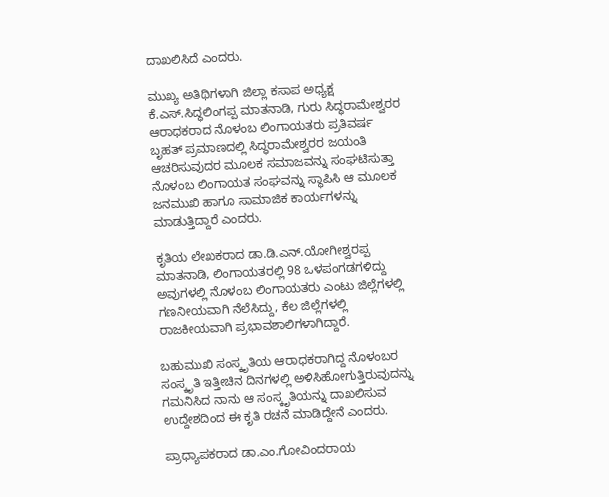ದಾಖಲಿಸಿದೆ ಎಂದರು.

ಮುಖ್ಯ ಅತಿಥಿಗಳಾಗಿ ಜಿಲ್ಲಾ ಕಸಾಪ ಅಧ್ಯಕ್ಷ ಕೆ.ಎಸ್‌.ಸಿದ್ಧಲಿಂಗಪ್ಪ ಮಾತನಾಡಿ, ಗುರು ಸಿದ್ಧರಾಮೇಶ್ವರರ ಆರಾಧಕರಾದ ನೊಳಂಬ ಲಿಂಗಾಯತರು ಪ್ರತಿವರ್ಷ ಬೃಹತ್ ಪ್ರಮಾಣದಲ್ಲಿ ಸಿದ್ಧರಾಮೇಶ್ವರರ ಜಯಂತಿ ಆಚರಿಸುವುದರ ಮೂಲಕ ಸಮಾಜವನ್ನು ಸಂಘಟಿಸುತ್ತಾ ನೊಳಂಬ ಲಿಂಗಾಯತ ಸಂಘವನ್ನು ಸ್ಥಾಪಿಸಿ ಆ ಮೂಲಕ ಜನಮುಖಿ ಹಾಗೂ ಸಾಮಾಜಿಕ ಕಾರ್ಯಗಳನ್ನು ಮಾಡುತ್ತಿದ್ದಾರೆ ಎಂದರು.

ಕೃತಿಯ ಲೇಖಕರಾದ ಡಾ.ಡಿ.ಎನ್.ಯೋಗೀಶ್ವರಪ್ಪ ಮಾತನಾಡಿ, ಲಿಂಗಾಯತರಲ್ಲಿ 98 ಒಳಪಂಗಡಗಳಿದ್ದು ಅವುಗಳಲ್ಲಿ ನೊಳಂಬ ಲಿಂಗಾಯತರು ಎಂಟು ಜಿಲ್ಲೆಗಳಲ್ಲಿ ಗಣನೀಯವಾಗಿ ನೆಲೆಸಿದ್ದು, ಕೆಲ ಜಿಲ್ಲೆಗಳಲ್ಲಿ ರಾಜಕೀಯವಾಗಿ ಪ್ರಭಾವಶಾಲಿಗಳಾಗಿದ್ದಾರೆ.

ಬಹುಮುಖಿ ಸಂಸ್ಕೃತಿಯ ಆರಾಧಕರಾಗಿದ್ದ ನೊಳಂಬರ ಸಂಸ್ಕೃತಿ ಇತ್ತೀಚಿನ ದಿನಗಳಲ್ಲಿ ಅಳಿಸಿಹೋಗುತ್ತಿರುವುದನ್ನು ಗಮನಿಸಿದ ನಾನು ಆ ಸಂಸ್ಕೃತಿಯನ್ನು ದಾಖಲಿಸುವ ಉದ್ದೇಶದಿಂದ ಈ ಕೃತಿ ರಚನೆ ಮಾಡಿದ್ದೇನೆ ಎಂದರು.

ಪ್ರಾಧ್ಯಾಪಕರಾದ ಡಾ.ಎಂ.ಗೋವಿಂದರಾಯ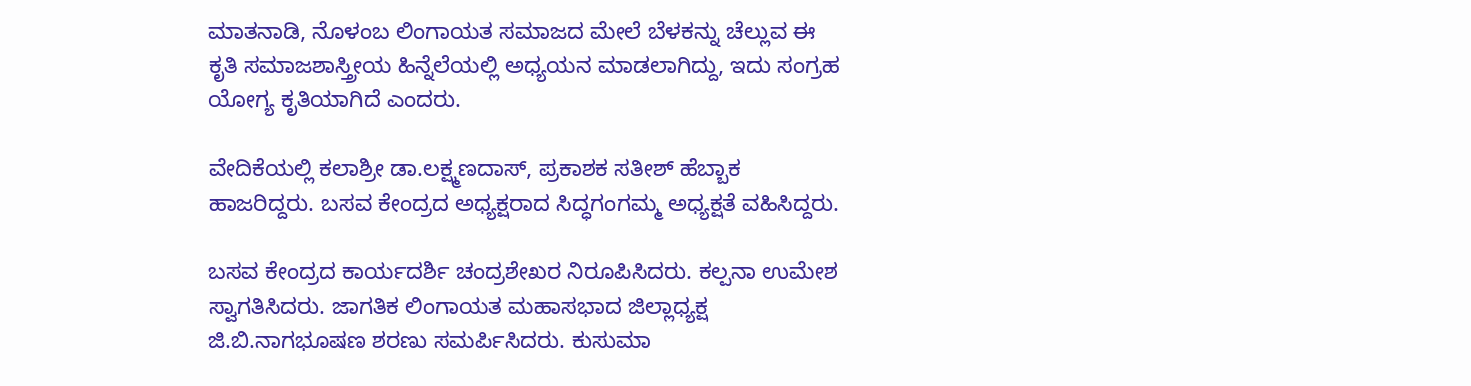ಮಾತನಾಡಿ, ನೊಳಂಬ ಲಿಂಗಾಯತ ಸಮಾಜದ ಮೇಲೆ ಬೆಳಕನ್ನು ಚೆಲ್ಲುವ ಈ ಕೃತಿ ಸಮಾಜಶಾಸ್ತ್ರೀಯ ಹಿನ್ನೆಲೆಯಲ್ಲಿ ಅಧ್ಯಯನ ಮಾಡಲಾಗಿದ್ದು, ಇದು ಸಂಗ್ರಹ ಯೋಗ್ಯ ಕೃತಿಯಾಗಿದೆ ಎಂದರು.

ವೇದಿಕೆಯಲ್ಲಿ ಕಲಾಶ್ರೀ ಡಾ.ಲಕ್ಷ್ಮಣದಾಸ್, ಪ್ರಕಾಶಕ ಸತೀಶ್ ಹೆಬ್ಬಾಕ ಹಾಜರಿದ್ದರು. ಬಸವ ಕೇಂದ್ರದ ಅಧ್ಯಕ್ಷರಾದ ಸಿದ್ಧಗಂಗಮ್ಮ ಅಧ್ಯಕ್ಷತೆ ವಹಿಸಿದ್ದರು.

ಬಸವ ಕೇಂದ್ರದ ಕಾರ್ಯದರ್ಶಿ ಚಂದ್ರಶೇಖರ ನಿರೂಪಿಸಿದರು. ಕಲ್ಪನಾ ಉಮೇಶ ಸ್ವಾಗತಿಸಿದರು. ಜಾಗತಿಕ ಲಿಂಗಾಯತ ಮಹಾಸಭಾದ ಜಿಲ್ಲಾಧ್ಯಕ್ಷ ಜಿ.ಬಿ.ನಾಗಭೂಷಣ ಶರಣು ಸಮರ್ಪಿಸಿದರು. ಕುಸುಮಾ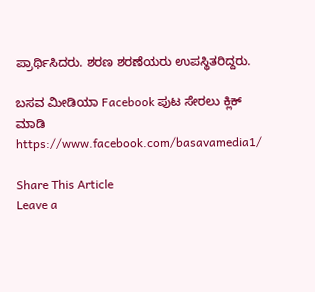ಪ್ರಾರ್ಥಿಸಿದರು. ಶರಣ ಶರಣೆಯರು ಉಪಸ್ಥಿತರಿದ್ದರು.

ಬಸವ ಮೀಡಿಯಾ Facebook ಪುಟ ಸೇರಲು ಕ್ಲಿಕ್ ಮಾಡಿ
https://www.facebook.com/basavamedia1/

Share This Article
Leave a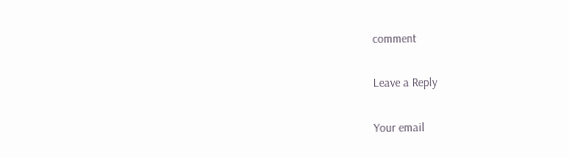comment

Leave a Reply

Your email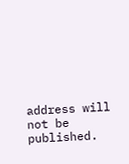address will not be published.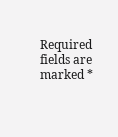Required fields are marked *